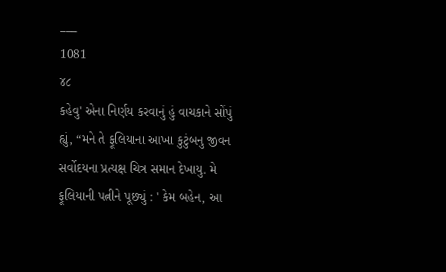___
1081
૪૮
કહેવુ' એના નિર્ણય કરવાનું હું વાચકાને સોંપું હ્યું, “મને તે ફૂલિયાના આખા કુટુંબનુ જીવન સર્વોદયના પ્રત્યક્ષ ચિત્ર સમાન દેખાયુ. મે ફૂલિયાની પત્નીને પૂછ્યું : ' કેમ બહેન, આ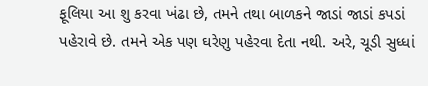ફૂલિયા આ શુ કરવા ખંઢા છે, તમને તથા બાળકને જાડાં જાડાં કપડાં પહેરાવે છે. તમને એક પણ ઘરેણુ પહેરવા દેતા નથી. અરે, ચૂડી સુધ્ધાં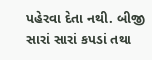પહેરવા દેતા નથી. બીજી સારાં સારાં કપડાં તથા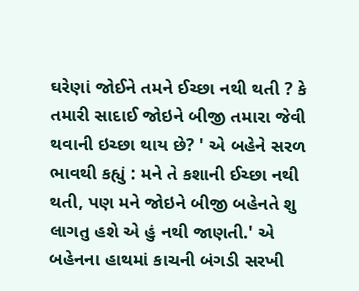ઘરેણાં જોઈને તમને ઈચ્છા નથી થતી ? કે તમારી સાદાઈ જોઇને બીજી તમારા જેવી થવાની ઇચ્છા થાય છે? ' એ બહેને સરળ ભાવથી કહ્યું : મને તે કશાની ઈચ્છા નથી થતી, પણ મને જોઇને બીજી બહેનતે શુ લાગતુ હશે એ હું નથી જાણતી.' એ બહેનના હાથમાં કાચની બંગડી સરખી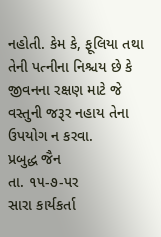નહોતી. કેમ કે, ફૂલિયા તથા તેની પત્નીના નિશ્ચય છે કે જીવનના રક્ષણ માટે જે વસ્તુની જરૂર નહાય તેના ઉપયોગ ન કરવા.
પ્રબુદ્ધ જૈન
તા. ૧૫-૭-પર
સારા કાર્યકર્તા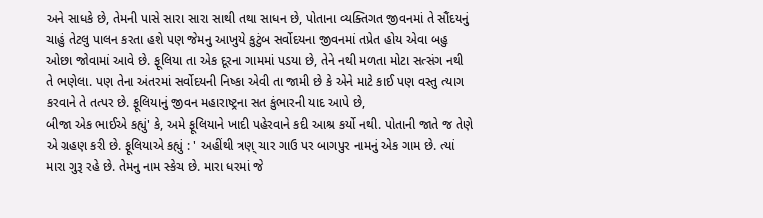અને સાધકે છે, તેમની પાસે સારા સારા સાથી તથા સાધન છે, પોતાના વ્યક્તિગત જીવનમાં તે સૌંદયનું ચાહું તેટલુ પાલન કરતા હશે પણ જેમનુ આખુયે કુટુંબ સર્વોદયના જીવનમાં તપ્રેત હોય એવા બહુ ઓછા જોવામાં આવે છે. ફૂલિયા તા એક દૂરના ગામમાં પડયા છે, તેને નથી મળતા મોટા સત્સંગ નથી તે ભણેલા. પણ તેના અંતરમાં સર્વોદયની નિષ્કા એવી તા જામી છે કે એને માટે કાઈ પણ વસ્તુ ત્યાગ કરવાને તે તત્પર છે. ફૂલિયાનું જીવન મહારાષ્ટ્રના સત કુંભારની યાદ આપે છે,
બીજા એક ભાઈએ કહ્યું' કે, અમે ફૂલિયાને ખાદી પહેરવાને કદી આશ્ર કર્યો નથી. પોતાની જાતે જ તેણે એ ગ્રહણ કરી છે. ફૂલિયાએ કહ્યું : ' અહીંથી ત્રણ્ ચાર ગાઉ પર બાગપુર નામનું એક ગામ છે. ત્યાં મારા ગુરૂ રહે છે. તેમનુ નામ સ્કેચ છે. મારા ધરમાં જે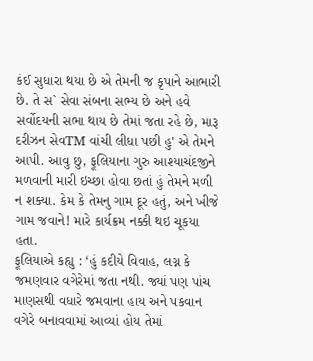કંઈ સુધારા થયા છે એ તેમની જ કૃપાને આભારી છે. તે સ` સેવા સંબના સભ્ય છે અને હવે સર્વોદયની સભા થાય છે તેમાં જતા રહે છે, મારૂ દરીઝન સેવTM વાંચી લીધા પછી હુ' એ તેમને આપી. આવુ છુ, ફૂલિયાના ગુરુ આશ્યાચંદજીને મળવાની મારી ઇચ્છા હોવા છતાં હું તેમને મળી ન શક્યા. કેમ કે તેમનુ ગામ દૂર હતું, અને ખીજે ગામ જવાને! મારે કાર્યક્રમ નક્કી થઇ ચૂકયા હતા.
ફૂલિયાએ કહ્યુ : ‘હું કદીયે વિવાહ, લગ્ન કે જમણવાર વગેરેમાં જતા નથી. જ્યાં પણ પાંચ માણસથી વધારે જમવાના હાય અને પકવાન વગેરે બનાવવામાં આવ્યાં હોય તેમાં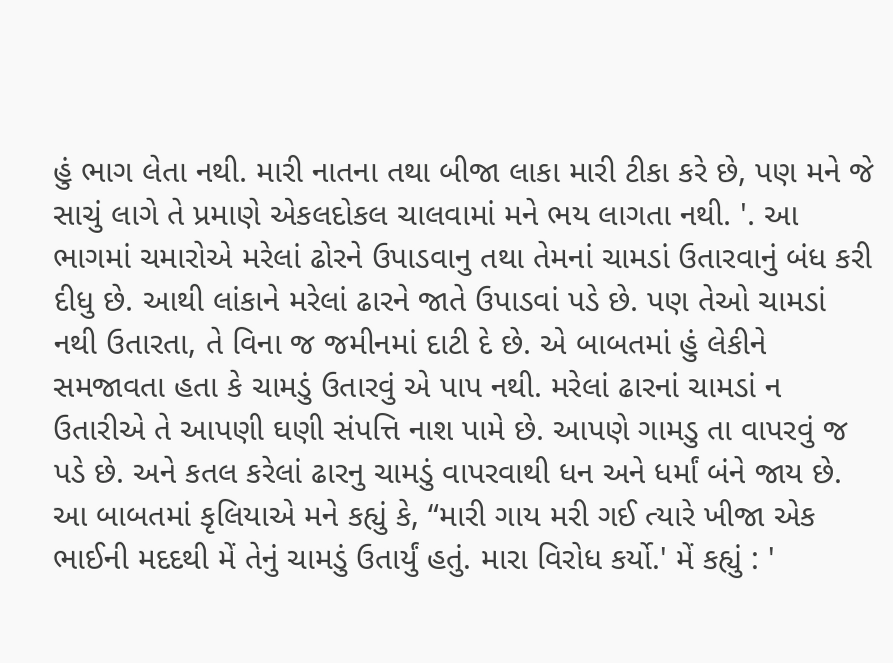હું ભાગ લેતા નથી. મારી નાતના તથા બીજા લાકા મારી ટીકા કરે છે, પણ મને જે સાચું લાગે તે પ્રમાણે એકલદોકલ ચાલવામાં મને ભય લાગતા નથી. '. આ ભાગમાં ચમારોએ મરેલાં ઢોરને ઉપાડવાનુ તથા તેમનાં ચામડાં ઉતારવાનું બંધ કરી દીધુ છે. આથી લાંકાને મરેલાં ઢારને જાતે ઉપાડવાં પડે છે. પણ તેઓ ચામડાં નથી ઉતારતા, તે વિના જ જમીનમાં દાટી દે છે. એ બાબતમાં હું લેકીને સમજાવતા હતા કે ચામડું ઉતારવું એ પાપ નથી. મરેલાં ઢારનાં ચામડાં ન ઉતારીએ તે આપણી ઘણી સંપત્તિ નાશ પામે છે. આપણે ગામડુ તા વાપરવું જ પડે છે. અને કતલ કરેલાં ઢારનુ ચામડું વાપરવાથી ધન અને ધર્માં બંને જાય છે. આ બાબતમાં કૃલિયાએ મને કહ્યું કે, “મારી ગાય મરી ગઈ ત્યારે ખીજા એક ભાઈની મદદથી મેં તેનું ચામડું ઉતાર્યું હતું. મારા વિરોધ કર્યો.' મેં કહ્યું : '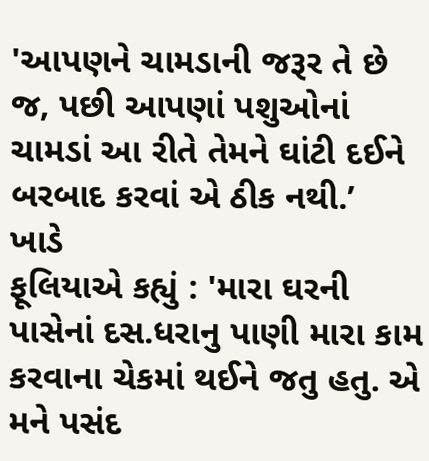'આપણને ચામડાની જરૂર તે છે જ, પછી આપણાં પશુઓનાં ચામડાં આ રીતે તેમને ઘાંટી દઈને બરબાદ કરવાં એ ઠીક નથી.’
ખાડે
ફૂલિયાએ કહ્યું : 'મારા ઘરની પાસેનાં દસ.ધરાનુ પાણી મારા કામ કરવાના ચેકમાં થઈને જતુ હતુ. એ મને પસંદ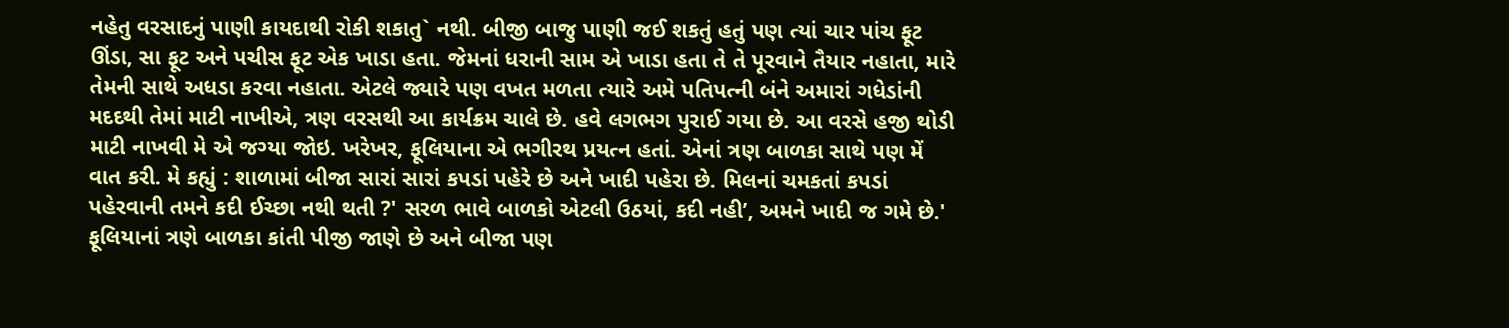નહેતુ વરસાદનું પાણી કાયદાથી રોકી શકાતુ` નથી. બીજી બાજુ પાણી જઈ શકતું હતું પણ ત્યાં ચાર પાંચ ફૂટ ઊંડા, સા ફૂટ અને પચીસ ફૂટ એક ખાડા હતા. જેમનાં ધરાની સામ એ ખાડા હતા તે તે પૂરવાને તૈયાર નહાતા, મારે તેમની સાથે અધડા કરવા નહાતા. એટલે જ્યારે પણ વખત મળતા ત્યારે અમે પતિપત્ની બંને અમારાં ગધેડાંની મદદથી તેમાં માટી નાખીએ, ત્રણ વરસથી આ કાર્યક્રમ ચાલે છે. હવે લગભગ પુરાઈ ગયા છે. આ વરસે હજી થોડી માટી નાખવી મે એ જગ્યા જોઇ. ખરેખર, ફૂલિયાના એ ભગીરથ પ્રયત્ન હતાં. એનાં ત્રણ બાળકા સાથે પણ મેં વાત કરી. મે કહ્યું : શાળામાં બીજા સારાં સારાં કપડાં પહેરે છે અને ખાદી પહેરા છે. મિલનાં ચમકતાં કપડાં પહેરવાની તમને કદી ઈચ્છા નથી થતી ?' સરળ ભાવે બાળકો એટલી ઉઠયાં, કદી નહી’, અમને ખાદી જ ગમે છે.' ફૂલિયાનાં ત્રણે બાળકા કાંતી પીજી જાણે છે અને બીજા પણ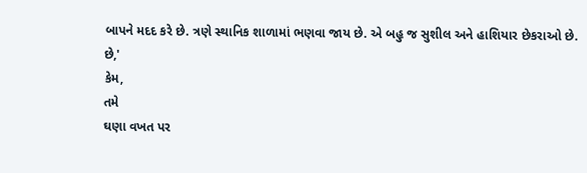બાપને મદદ કરે છે. ત્રણે સ્થાનિક શાળામાં ભણવા જાય છે. એ બહુ જ સુશીલ અને હાશિયાર છેકરાઓ છે.
છે,'
કેમ,
તમે
ઘણા વખત પર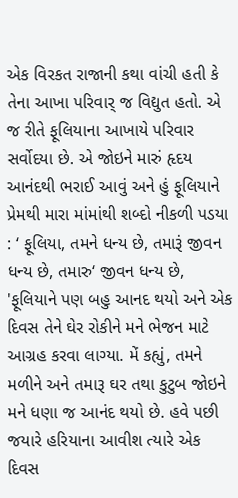એક વિરકત રાજાની કથા વાંચી હતી કે તેના આખા પરિવાર્ જ વિદ્યુત હતો. એ જ રીતે ફૂલિયાના આખાયે પરિવાર સર્વોદયા છે. એ જોઇને મારું હૃદય આનંદથી ભરાઈ આવું અને હું ફૂલિયાને પ્રેમથી મારા માંમાંથી શબ્દો નીકળી પડયા : ‘ ફૂલિયા, તમને ધન્ય છે, તમારૂં જીવન ધન્ય છે, તમારુ‘ જીવન ધન્ય છે, 'ફૂલિયાને પણ બહુ આનદ થયો અને એક દિવસ તેને ઘેર રોકીને મને ભેજન માટે આગ્રહ કરવા લાગ્યા. મેં કહ્યું, તમને મળીને અને તમારૂ ઘર તથા કુટુબ જોઇને મને ધણા જ આનંદ થયો છે. હવે પછી જયારે હરિયાના આવીશ ત્યારે એક દિવસ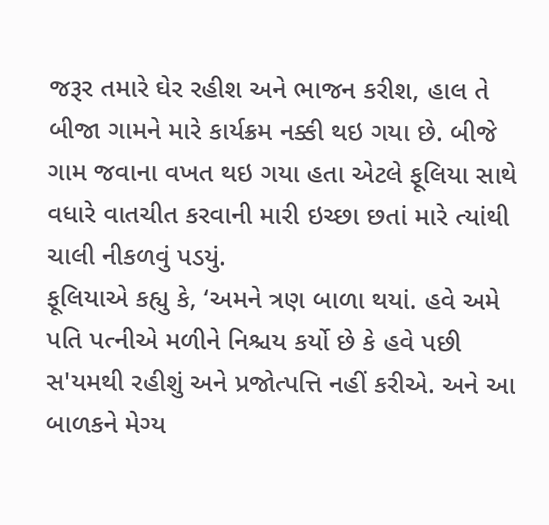જરૂર તમારે ઘેર રહીશ અને ભાજન કરીશ, હાલ તે બીજા ગામને મારે કાર્યક્રમ નક્કી થઇ ગયા છે. બીજે ગામ જવાના વખત થઇ ગયા હતા એટલે ફૂલિયા સાથે વધારે વાતચીત કરવાની મારી ઇચ્છા છતાં મારે ત્યાંથી ચાલી નીકળવું પડયું.
ફૂલિયાએ કહ્યુ કે, ‘અમને ત્રણ બાળા થયાં. હવે અમે પતિ પત્નીએ મળીને નિશ્ચય કર્યો છે કે હવે પછી સ'યમથી રહીશું અને પ્રજોત્પત્તિ નહીં કરીએ. અને આ બાળકને મેગ્ય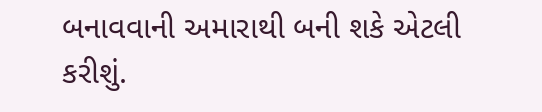બનાવવાની અમારાથી બની શકે એટલી કરીશું.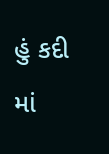હું કદી માં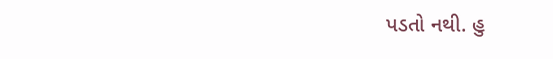પડતો નથી. હુ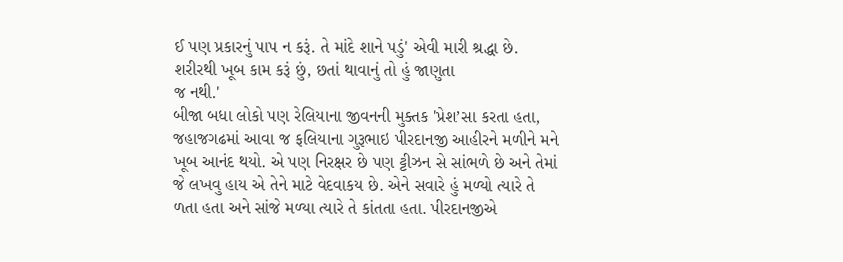ઈ પણ પ્રકારનું પાપ ન કરૂં. તે માંદે શાને પડું' એવી મારી શ્રદ્ધા છે. શરીરથી ખૂબ કામ કરૂં છું, છતાં થાવાનું તો હું જાણુતા
જ નથી.'
બીજા બધા લોકો પણ રેલિયાના જીવનની મુક્તક 'પ્રેશ’સા કરતા હતા, જહાજગઢમાં આવા જ ફલિયાના ગુરૂભાઇ પીરદાનજી આહીરને મળીને મને ખૂબ આનંદ થયો. એ પણ નિરક્ષર છે પણ ટ્ટીઝન સે સાંભળે છે અને તેમાં જે લખવુ હાય એ તેને માટે વેદવાકય છે. એને સવારે હું મળ્યો ત્યારે તે ળતા હતા અને સાંજે મળ્યા ત્યારે તે કાંતતા હતા. પીરદાનજીએ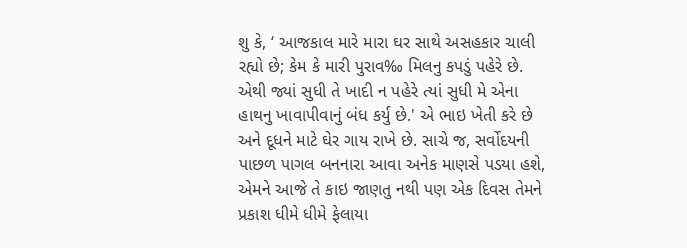શુ કે, ‘ આજકાલ મારે મારા ઘર સાથે અસહકાર ચાલી રહ્યો છે; કેમ કે મારી પુરાવ‰ મિલનુ કપડું પહેરે છે. એથી જ્યાં સુધી તે ખાદી ન પહેરે ત્યાં સુધી મે એના હાથનુ ખાવાપીવાનું બંધ કર્યુ છે.' એ ભાઇ ખેતી કરે છે અને દૂધને માટે ઘેર ગાય રાખે છે. સાચે જ, સર્વોદયની પાછળ પાગલ બનનારા આવા અનેક માણસે પડયા હશે, એમને આજે તે કાઇ જાણતુ નથી પણ એક દિવસ તેમને પ્રકાશ ધીમે ધીમે ફેલાયા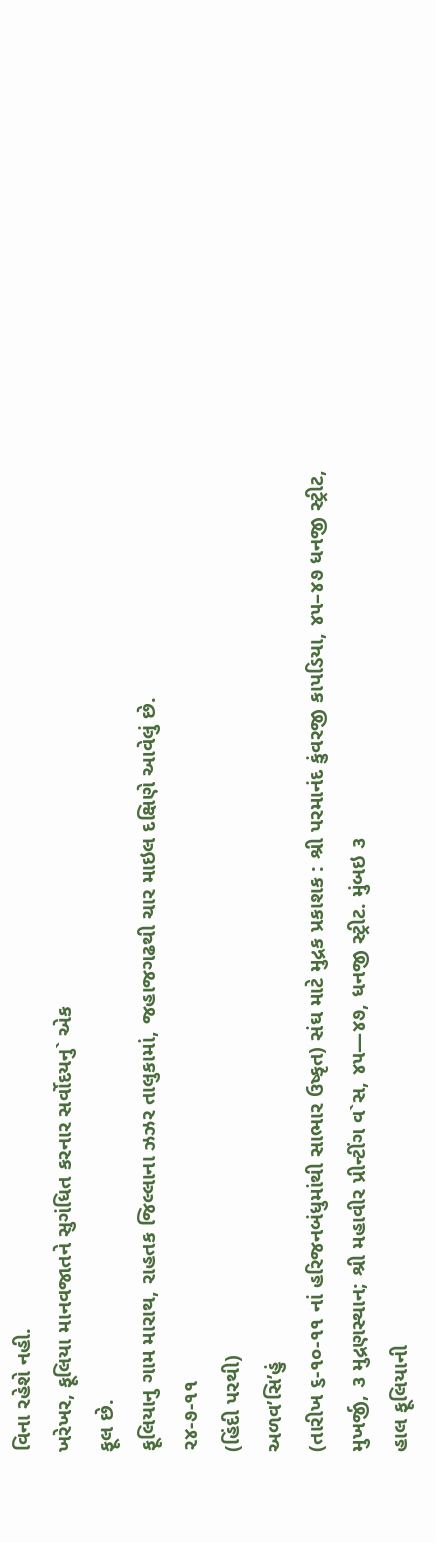વિના રહેશે નહી.
ખરેખર, ફૂલિયા માનવજાતને સુગંધિત કરનાર સર્વોદયનુ` એક
ફૂલ છે.
ફૂલિયાનુ ગામ મારાથ, રાહતક જિલ્લાના ઝઝર તાલુકામાં, જહાજગઢથી ચાર માઇલ દક્ષિણે આવેલું છે.
૨૪-૭-૧૧
(હિંદી પરથી)
અળવ’સિ’હું
(તારીખ ૬-૧૦-૧૧ નાં હરિજનબંધુમાંથી સાભાર ઉષ્કૃત) સંઘ માટે મુદ્રક પ્રકાશક : શ્રી પરમાનંદ કુંવરજી કાપડિયા, ૪૫–૪૭ ધનજી સ્ટ્રીટ, મુખર્જી, ૩ મુદ્રણસ્થાન; શ્રી મહાવીર પ્રીન્ટીંગ વ`સ, ૪૫—૪૭, ધનજી સ્ટ્રીટ. મુંબઇ ૩
હાલ ફૂલિયાની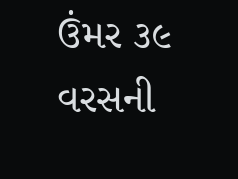ઉંમર ૩૯ વરસની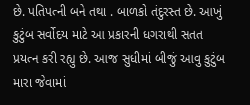છે. પતિપત્ની બને તથા . બાળકો તંદુરસ્ત છે. આખું કુટુંબ સર્વોદય માટે આ પ્રકારની ધગરાથી સતત પ્રયત્ન કરી રહ્યુ છે. આજ સુધીમાં બીજું આવુ કુટુંબ મારા જેવામાં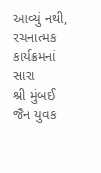આવ્યું નથી, રચનાત્મક કાર્યક્રમનાં સારા
શ્રી મુંબઈ જૈન યુવક